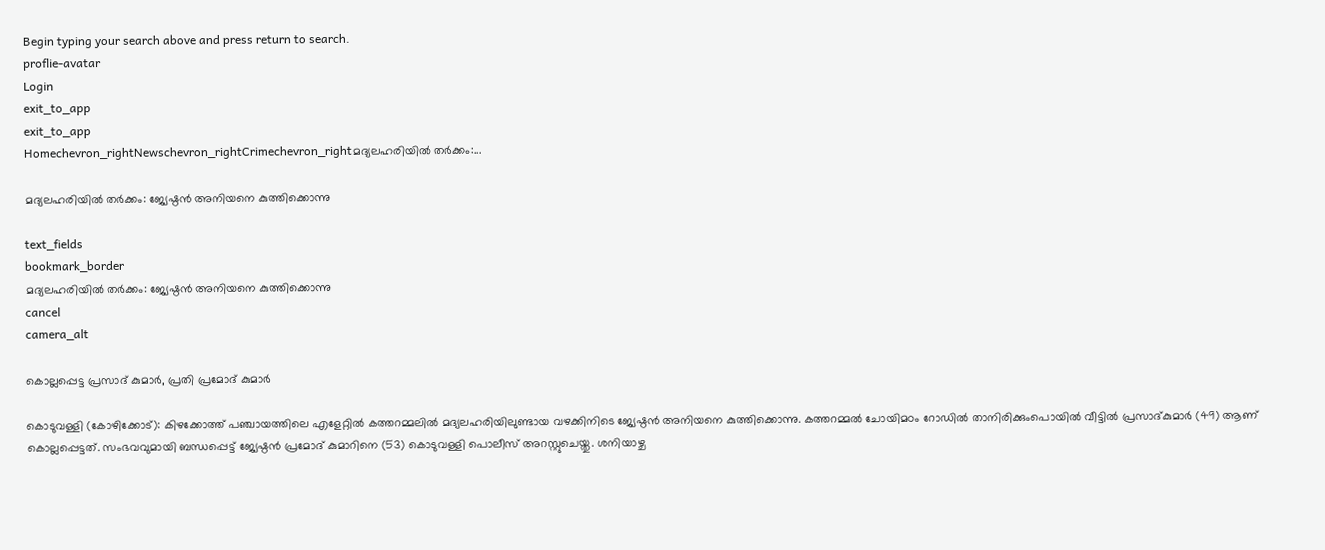Begin typing your search above and press return to search.
proflie-avatar
Login
exit_to_app
exit_to_app
Homechevron_rightNewschevron_rightCrimechevron_rightമദ്യലഹരിയിൽ തർക്കം:...

മദ്യലഹരിയിൽ തർക്കം: ജ്യേഷ്ഠൻ അനിയനെ കുത്തിക്കൊന്നു

text_fields
bookmark_border
മദ്യലഹരിയിൽ തർക്കം: ജ്യേഷ്ഠൻ അനിയനെ കുത്തിക്കൊന്നു
cancel
camera_alt

കൊല്ലപ്പെട്ട പ്രസാദ് കുമാർ, പ്രതി പ്രമോദ് കുമാർ

കൊടുവള്ളി (കോഴിക്കോട്): കിഴക്കോത്ത് പഞ്ചായത്തിലെ എളേറ്റിൽ കത്തറമ്മലിൽ മദ്യലഹരിയിലുണ്ടായ വഴക്കിനിടെ ജ്യേഷ്ഠൻ അനിയനെ കുത്തിക്കൊന്നു. കത്തറമ്മൽ ചോയിമഠം റോഡിൽ താനിരിക്കുംപൊയിൽ വീട്ടിൽ പ്രസാദ്കുമാർ (49) ആണ് കൊല്ലപ്പെട്ടത്. സംഭവവുമായി ബന്ധപ്പെട്ട് ജ്യേഷ്ഠൻ പ്രമോദ് കുമാറിനെ (53) കൊടുവള്ളി പൊലീസ് അറസ്റ്റുചെയ്തു. ശനിയാഴ്ച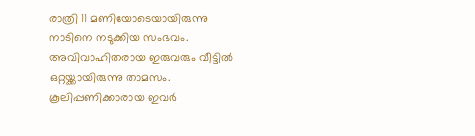രാത്രി 11 മണിയോടെയായിരുന്നു നാടിനെ നടുക്കിയ സംഭവം. അവിവാഹിതരായ ഇരുവരും വീട്ടിൽ ഒറ്റയ്ക്കായിരുന്നു താമസം. കൂലിപ്പണിക്കാരായ ഇവർ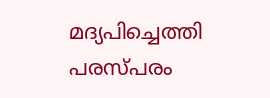മദ്യപിച്ചെത്തി പരസ്പരം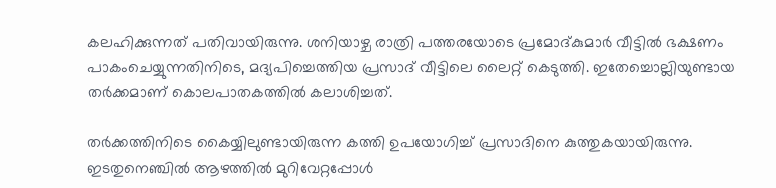കലഹിക്കുന്നത് പതിവായിരുന്നു. ശനിയാഴ്ച രാത്രി പത്തരയോടെ പ്രമോദ്കുമാർ വീട്ടിൽ ഭക്ഷണം പാകംചെയ്യുന്നതിനിടെ, മദ്യപിച്ചെത്തിയ പ്രസാദ് വീട്ടിലെ ലൈറ്റ് കെടുത്തി. ഇതേച്ചൊല്ലിയുണ്ടായ തർക്കമാണ് കൊലപാതകത്തിൽ കലാശിച്ചത്.

തർക്കത്തിനിടെ കൈയ്യിലുണ്ടായിരുന്ന കത്തി ഉപയോഗിച്ച് പ്രസാദിനെ കുത്തുകയായിരുന്നു. ഇടതുനെഞ്ചിൽ ആഴത്തിൽ മുറിവേറ്റപ്പോൾ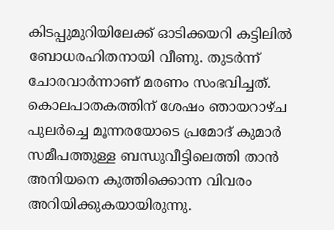കിടപ്പുമുറിയിലേക്ക് ഓടിക്കയറി കട്ടിലിൽ ബോധരഹിതനായി വീണു. തുടർന്ന് ചോരവാർന്നാണ് മരണം സംഭവിച്ചത്. കൊലപാതകത്തിന് ശേഷം ഞായറാഴ്ച പുലർച്ചെ മൂന്നരയോടെ പ്രമോദ് കുമാർ സമീപത്തുള്ള ബന്ധുവീട്ടിലെത്തി താൻ അനിയനെ കുത്തിക്കൊന്ന വിവരം അറിയിക്കുകയായിരുന്നു.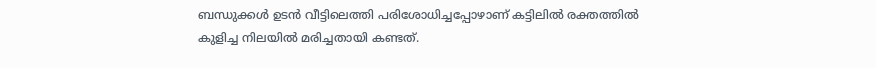ബന്ധുക്കൾ ഉടൻ വീട്ടിലെത്തി പരിശോധിച്ചപ്പോഴാണ് കട്ടിലിൽ രക്തത്തിൽ കുളിച്ച നിലയിൽ മരിച്ചതായി കണ്ടത്.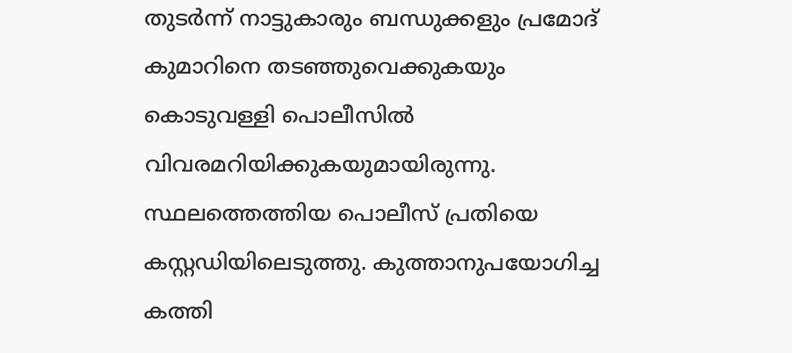തുടർന്ന് നാട്ടുകാരും ബന്ധുക്കളും പ്രമോദ് കുമാറിനെ തടഞ്ഞുവെക്കുകയും കൊടുവള്ളി പൊലീസിൽ വിവരമറിയിക്കുകയുമായിരുന്നു. സ്ഥലത്തെത്തിയ പൊലീസ് പ്രതിയെ കസ്റ്റഡിയിലെടുത്തു. കുത്താനുപയോഗിച്ച കത്തി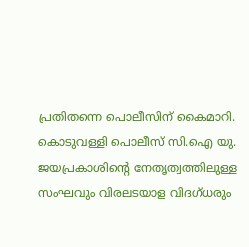പ്രതിതന്നെ പൊലീസിന് കൈമാറി. കൊടുവള്ളി പൊലീസ് സി.ഐ യു. ജയപ്രകാശിന്റെ നേതൃത്വത്തിലുള്ള സംഘവും വിരലടയാള വിദഗ്ധരും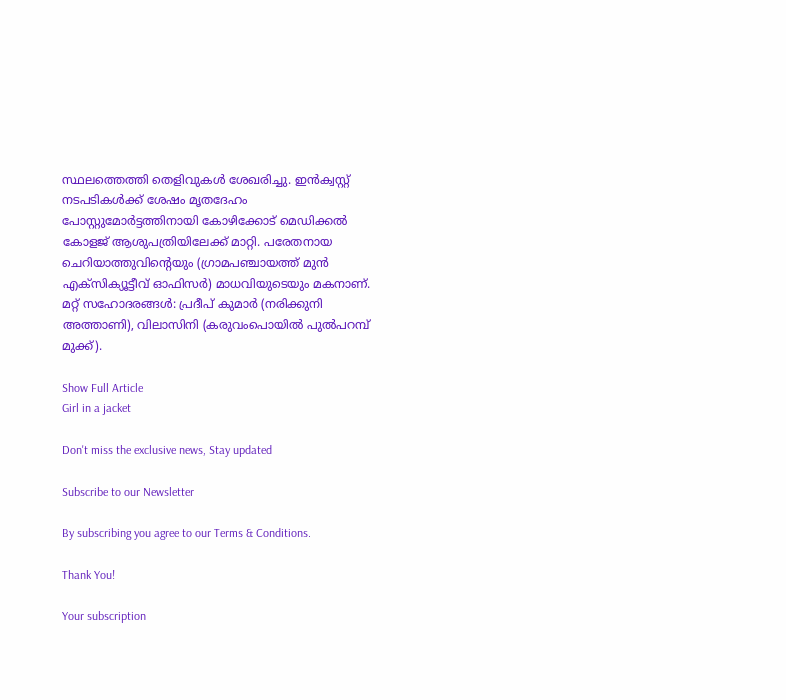സ്ഥലത്തെത്തി തെളിവുകൾ ശേഖരിച്ചു. ഇൻക്വസ്റ്റ് നടപടികൾക്ക് ശേഷം മൃതദേഹം പോസ്റ്റുമോർട്ടത്തിനായി കോഴിക്കോട് മെഡിക്കൽ കോളജ് ആശുപത്രിയിലേക്ക് മാറ്റി. പരേതനായ ചെറിയാത്തുവിന്റെയും (ഗ്രാമപഞ്ചായത്ത് മുൻ എക്സിക്യൂട്ടീവ് ഓഫിസർ) മാധവിയുടെയും മകനാണ്. മറ്റ് സഹോദരങ്ങൾ: പ്രദീപ് കുമാർ (നരിക്കുനി അത്താണി), വിലാസിനി (കരുവംപൊയിൽ പുൽപറമ്പ് മുക്ക്).

Show Full Article
Girl in a jacket

Don't miss the exclusive news, Stay updated

Subscribe to our Newsletter

By subscribing you agree to our Terms & Conditions.

Thank You!

Your subscription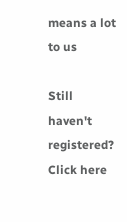means a lot to us

Still haven't registered? Click here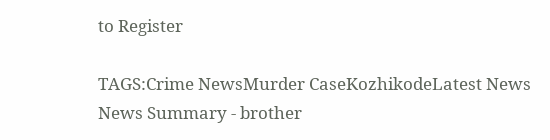to Register

TAGS:Crime NewsMurder CaseKozhikodeLatest News
News Summary - brother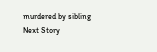murdered by sibling
Next Story